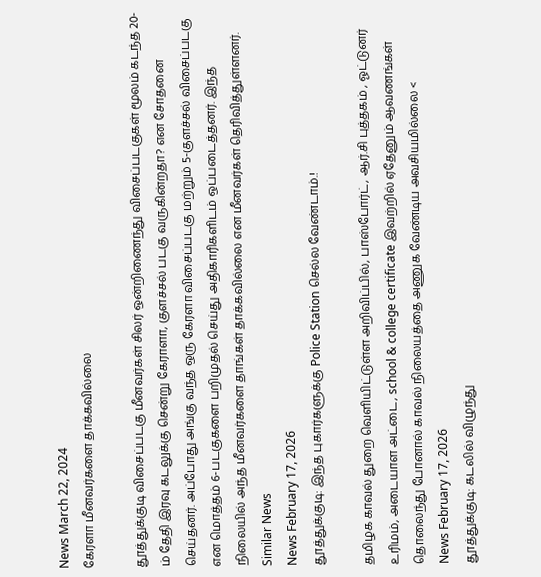News March 22, 2024
கேரளா மீனவர்களை தாக்கவில்லை

தூத்துக்குடி விசைப்படகு மீனவர்கள் சிலர் ஒன்றிணைந்து விசைப்படகுகள் மூலம் கடந்த 20-ம் தேதி இரவு கடலுக்கு சென்று கேராளா, குளச்சல் படகு வருகின்றதா? என சோதனை செய்தனர். அப்போது அங்கு வந்த ஒரு கேரளா விசைப்படகு மற்றும் 5-குளச்சல் விசைப்படகு என மொத்தம் 6-படகுகளை பறிமுதல் செய்து அதிகாரிகளிடம் ஒப்படைத்தனர். இந்த நிலையில் அந்த மீனவர்களை தாங்கள் தாக்கவில்லை என மீனவர்கள் தெரிவித்துள்ளனர்.
Similar News
News February 17, 2026
தூத்துக்குடி: இந்த புகார்களுக்கு Police Station செல்ல வேண்டாம்.!

தமிழக காவல் துறை வெளியிட்டுள்ள அறிவிப்பில், பாஸ்போர்ட், ஆர்.சி புத்தகம் , ஓட்டுனர் உரிமம், அடையாள அட்டை, school & college certificate இவற்றில் ஏதேனும் ஆவணங்கள் தொலைந்து போனால் காவல் நிலையத்தை அணுக வேண்டிய அவசியமில்லை <
News February 17, 2026
தூத்துக்குடி: கடலில் விழுந்து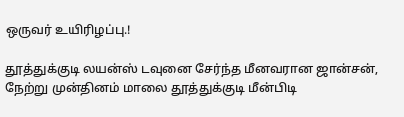ஒருவர் உயிரிழப்பு.!

தூத்துக்குடி லயன்ஸ் டவுனை சேர்ந்த மீனவரான ஜான்சன், நேற்று முன்தினம் மாலை தூத்துக்குடி மீன்பிடி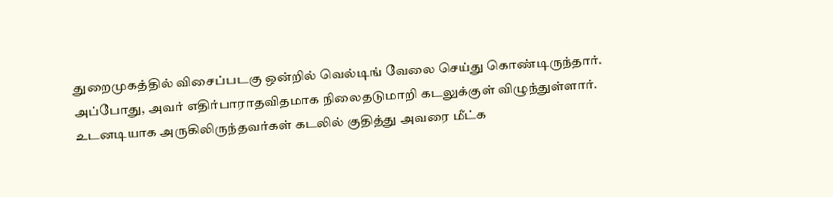துறைமுகத்தில் விசைப்படகு ஒன்றில் வெல்டிங் வேலை செய்து கொண்டிருந்தார். அப்போது, அவர் எதிர்பாராதவிதமாக நிலைதடுமாறி கடலுக்குள் விழுந்துள்ளார். உடனடியாக அருகிலிருந்தவர்கள் கடலில் குதித்து அவரை மீட்க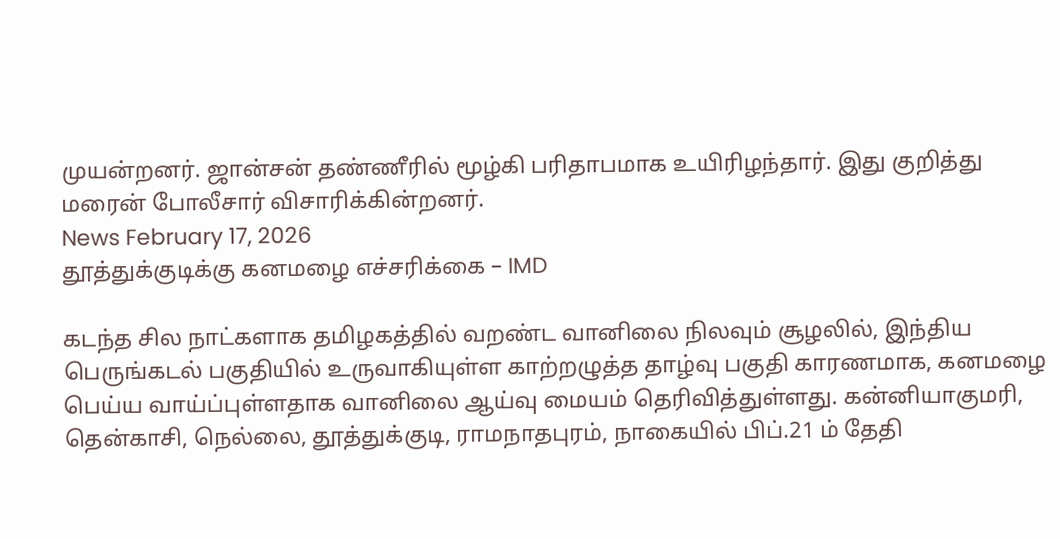முயன்றனர். ஜான்சன் தண்ணீரில் மூழ்கி பரிதாபமாக உயிரிழந்தார். இது குறித்து மரைன் போலீசார் விசாரிக்கின்றனர்.
News February 17, 2026
தூத்துக்குடிக்கு கனமழை எச்சரிக்கை – IMD

கடந்த சில நாட்களாக தமிழகத்தில் வறண்ட வானிலை நிலவும் சூழலில், இந்திய பெருங்கடல் பகுதியில் உருவாகியுள்ள காற்றழுத்த தாழ்வு பகுதி காரணமாக, கனமழை பெய்ய வாய்ப்புள்ளதாக வானிலை ஆய்வு மையம் தெரிவித்துள்ளது. கன்னியாகுமரி, தென்காசி, நெல்லை, தூத்துக்குடி, ராமநாதபுரம், நாகையில் பிப்.21 ம் தேதி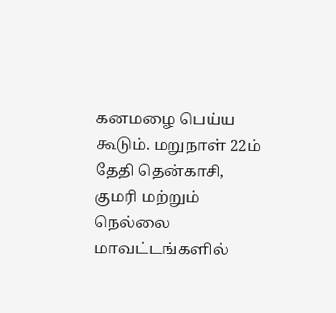கனமழை பெய்ய கூடும். மறுநாள் 22ம் தேதி தென்காசி, குமரி மற்றும் நெல்லை மாவட்டங்களில்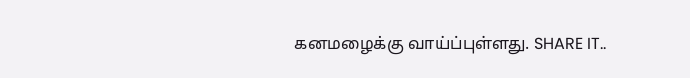கனமழைக்கு வாய்ப்புள்ளது. SHARE IT..